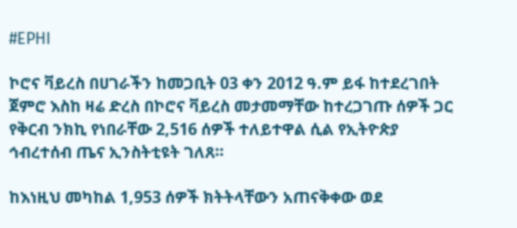#EPHI

ኮሮና ቫይረስ በሀገራችን ከመጋቢት 03 ቀን 2012 ዓ.ም ይፋ ከተደረገበት ጀምሮ እስከ ዛሬ ድረስ በኮሮና ቫይረስ መታመማቸው ከተረጋገጡ ሰዎች ጋር የቅርብ ንክኪ የነበራቸው 2,516 ሰዎች ተለይተዋል ሲል የኢትዮጵያ ኅብረተሰብ ጤና ኢንስትቲዩት ገለጸ።

ከእነዚህ መካከል 1,953 ሰዎች ክትትላቸውን አጠናቅቀው ወደ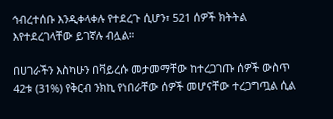ኅብረተሰቡ እንዲቀላቀሉ የተደረጉ ሲሆን፣ 521 ሰዎች ክትትል እየተደረገላቸው ይገኛሉ ብሏል።

በሀገራችን እስካሁን በቫይረሱ መታመማቸው ከተረጋገጡ ሰዎች ውስጥ 42ቱ (31%) የቅርብ ንክኪ የነበራቸው ሰዎች መሆናቸው ተረጋግጧል ሲል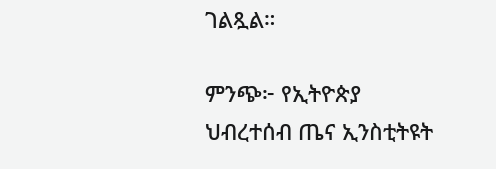ገልጿል።

ምንጭ፦ የኢትዮጵያ ህብረተሰብ ጤና ኢንስቲትዩት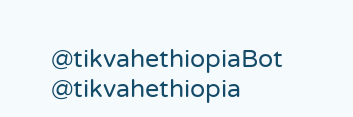@tikvahethiopiaBot @tikvahethiopia